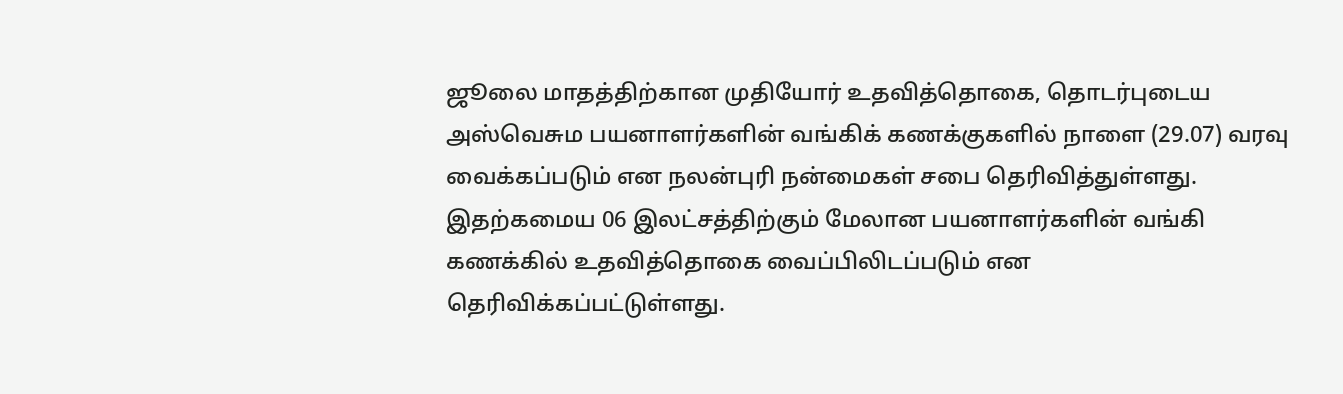ஜூலை மாதத்திற்கான முதியோர் உதவித்தொகை, தொடர்புடைய அஸ்வெசும பயனாளர்களின் வங்கிக் கணக்குகளில் நாளை (29.07) வரவு வைக்கப்படும் என நலன்புரி நன்மைகள் சபை தெரிவித்துள்ளது.
இதற்கமைய 06 இலட்சத்திற்கும் மேலான பயனாளர்களின் வங்கி கணக்கில் உதவித்தொகை வைப்பிலிடப்படும் என தெரிவிக்கப்பட்டுள்ளது.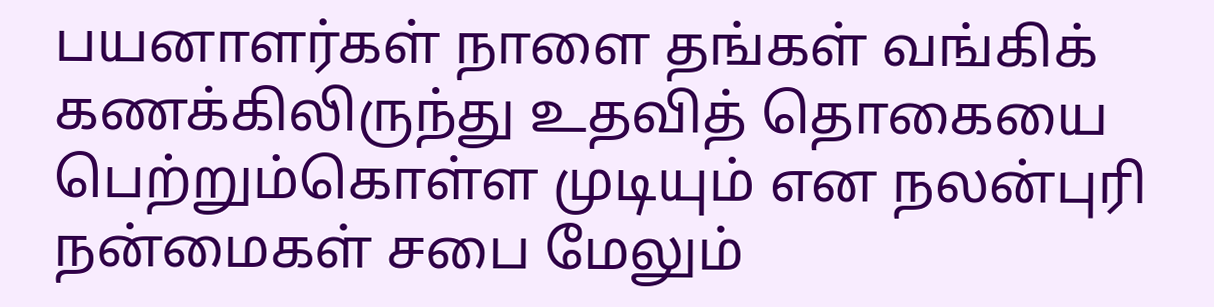பயனாளர்கள் நாளை தங்கள் வங்கிக் கணக்கிலிருந்து உதவித் தொகையை பெற்றும்கொள்ள முடியும் என நலன்புரி நன்மைகள் சபை மேலும்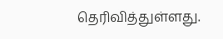தெரிவித்துள்ளது.